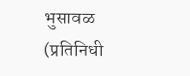भुसावळ (प्रतिनिधी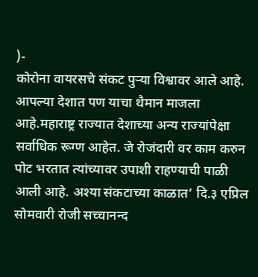)-
कोरोना वायरसचे संकट पुऱ्या विश्वावर आले आहे. आपल्या देशात पण याचा थैमान माजला आहे.महाराष्ट्र राज्यात देशाच्या अन्य राज्यांपेक्षा सर्वाधिक रूग्ण आहेत. जे रोजंदारी वर काम करुन पोट भरतात त्यांच्यावर उपाशी राहण्याची पाळी आली आहे. अश्या संकटाच्या काळात’ दि.३ एप्रिल सोमवारी रोजी सच्चानन्द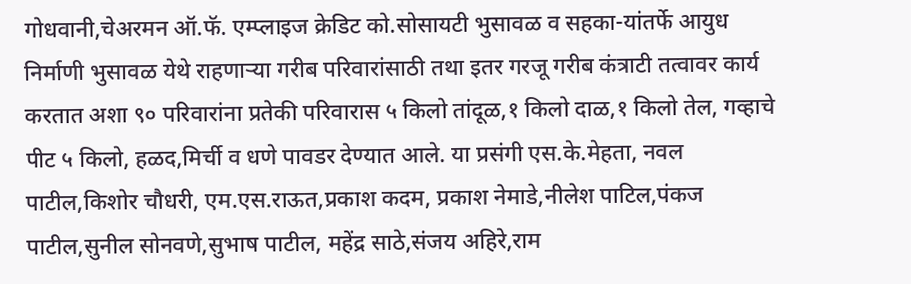गोधवानी,चेअरमन ऑ.फॅ. एम्प्लाइज क्रेडिट को.सोसायटी भुसावळ व सहका-यांतर्फे आयुध निर्माणी भुसावळ येथे राहणाऱ्या गरीब परिवारांसाठी तथा इतर गरजू गरीब कंत्राटी तत्वावर कार्य करतात अशा ९० परिवारांना प्रतेकी परिवारास ५ किलो तांदूळ,१ किलो दाळ,१ किलो तेल, गव्हाचे पीट ५ किलो, हळद,मिर्ची व धणे पावडर देण्यात आले. या प्रसंगी एस.के.मेहता, नवल पाटील,किशोर चौधरी, एम.एस.राऊत,प्रकाश कदम, प्रकाश नेमाडे,नीलेश पाटिल,पंकज पाटील,सुनील सोनवणे,सुभाष पाटील, महेंद्र साठे,संजय अहिरे,राम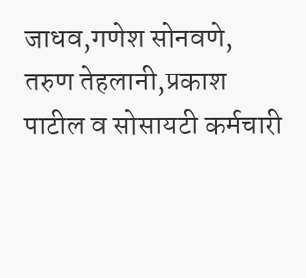जाधव,गणेश सोनवणे, तरुण तेहलानी,प्रकाश पाटील व सोसायटी कर्मचारी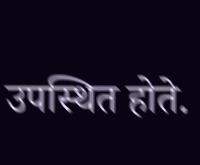उपस्थित होते.